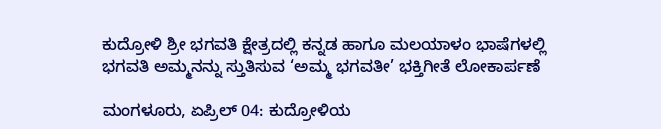ಕುದ್ರೋಳಿ ಶ್ರೀ ಭಗವತಿ ಕ್ಷೇತ್ರದಲ್ಲಿ ಕನ್ನಡ ಹಾಗೂ ಮಲಯಾಳಂ ಭಾಷೆಗಳಲ್ಲಿ ಭಗವತಿ ಅಮ್ಮನನ್ನು ಸ್ತುತಿಸುವ ‘ಅಮ್ಮ ಭಗವತೀ’ ಭಕ್ತಿಗೀತೆ ಲೋಕಾರ್ಪಣೆ

ಮಂಗಳೂರು, ಏಪ್ರಿಲ್ 04: ಕುದ್ರೋಳಿಯ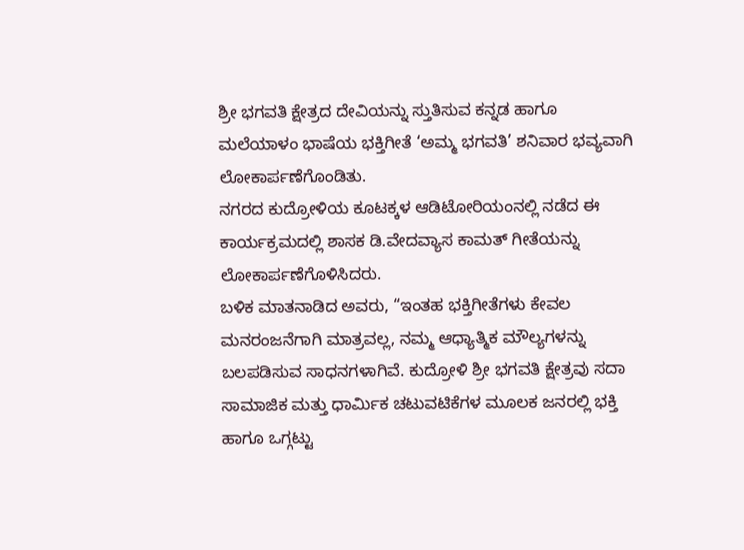ಶ್ರೀ ಭಗವತಿ ಕ್ಷೇತ್ರದ ದೇವಿಯನ್ನು ಸ್ತುತಿಸುವ ಕನ್ನಡ ಹಾಗೂ ಮಲೆಯಾಳಂ ಭಾಷೆಯ ಭಕ್ತಿಗೀತೆ ‘ಅಮ್ಮ ಭಗವತಿ’ ಶನಿವಾರ ಭವ್ಯವಾಗಿ ಲೋಕಾರ್ಪಣೆಗೊಂಡಿತು.
ನಗರದ ಕುದ್ರೋಳಿಯ ಕೂಟಕ್ಕಳ ಆಡಿಟೋರಿಯಂನಲ್ಲಿ ನಡೆದ ಈ ಕಾರ್ಯಕ್ರಮದಲ್ಲಿ ಶಾಸಕ ಡಿ.ವೇದವ್ಯಾಸ ಕಾಮತ್ ಗೀತೆಯನ್ನು ಲೋಕಾರ್ಪಣೆಗೊಳಿಸಿದರು.
ಬಳಿಕ ಮಾತನಾಡಿದ ಅವರು, “ಇಂತಹ ಭಕ್ತಿಗೀತೆಗಳು ಕೇವಲ ಮನರಂಜನೆಗಾಗಿ ಮಾತ್ರವಲ್ಲ, ನಮ್ಮ ಆಧ್ಯಾತ್ಮಿಕ ಮೌಲ್ಯಗಳನ್ನು ಬಲಪಡಿಸುವ ಸಾಧನಗಳಾಗಿವೆ. ಕುದ್ರೋಳಿ ಶ್ರೀ ಭಗವತಿ ಕ್ಷೇತ್ರವು ಸದಾ ಸಾಮಾಜಿಕ ಮತ್ತು ಧಾರ್ಮಿಕ ಚಟುವಟಿಕೆಗಳ ಮೂಲಕ ಜನರಲ್ಲಿ ಭಕ್ತಿ ಹಾಗೂ ಒಗ್ಗಟ್ಟು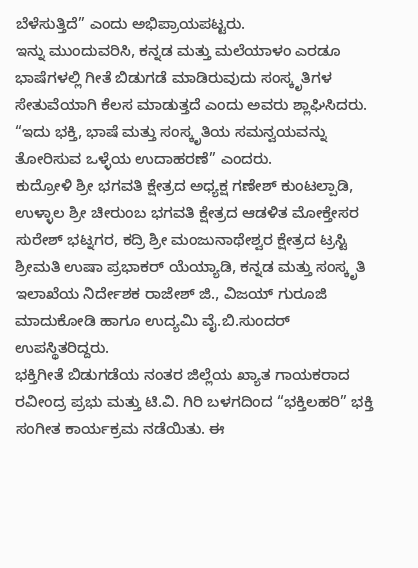ಬೆಳೆಸುತ್ತಿದೆ” ಎಂದು ಅಭಿಪ್ರಾಯಪಟ್ಟರು.
ಇನ್ನು ಮುಂದುವರಿಸಿ, ಕನ್ನಡ ಮತ್ತು ಮಲೆಯಾಳಂ ಎರಡೂ ಭಾಷೆಗಳಲ್ಲಿ ಗೀತೆ ಬಿಡುಗಡೆ ಮಾಡಿರುವುದು ಸಂಸ್ಕೃತಿಗಳ ಸೇತುವೆಯಾಗಿ ಕೆಲಸ ಮಾಡುತ್ತದೆ ಎಂದು ಅವರು ಶ್ಲಾಘಿಸಿದರು. “ಇದು ಭಕ್ತಿ, ಭಾಷೆ ಮತ್ತು ಸಂಸ್ಕೃತಿಯ ಸಮನ್ವಯವನ್ನು ತೋರಿಸುವ ಒಳ್ಳೆಯ ಉದಾಹರಣೆ” ಎಂದರು.
ಕುದ್ರೋಳಿ ಶ್ರೀ ಭಗವತಿ ಕ್ಷೇತ್ರದ ಅಧ್ಯಕ್ಷ ಗಣೇಶ್ ಕುಂಟಲ್ಪಾಡಿ, ಉಳ್ಳಾಲ ಶ್ರೀ ಚೀರುಂಬ ಭಗವತಿ ಕ್ಷೇತ್ರದ ಆಡಳಿತ ಮೋಕ್ತೇಸರ ಸುರೇಶ್ ಭಟ್ನಗರ, ಕದ್ರಿ ಶ್ರೀ ಮಂಜುನಾಥೇಶ್ವರ ಕ್ಷೇತ್ರದ ಟ್ರಸ್ಟಿ ಶ್ರೀಮತಿ ಉಷಾ ಪ್ರಭಾಕರ್ ಯೆಯ್ಯಾಡಿ, ಕನ್ನಡ ಮತ್ತು ಸಂಸ್ಕೃತಿ ಇಲಾಖೆಯ ನಿರ್ದೇಶಕ ರಾಜೇಶ್ ಜಿ., ವಿಜಯ್ ಗುರೂಜಿ ಮಾದುಕೋಡಿ ಹಾಗೂ ಉದ್ಯಮಿ ವೈ.ಬಿ.ಸುಂದರ್ ಉಪಸ್ಥಿತರಿದ್ದರು.
ಭಕ್ತಿಗೀತೆ ಬಿಡುಗಡೆಯ ನಂತರ ಜಿಲ್ಲೆಯ ಖ್ಯಾತ ಗಾಯಕರಾದ ರವೀಂದ್ರ ಪ್ರಭು ಮತ್ತು ಟಿ.ವಿ. ಗಿರಿ ಬಳಗದಿಂದ “ಭಕ್ತಿಲಹರಿ” ಭಕ್ತಿ ಸಂಗೀತ ಕಾರ್ಯಕ್ರಮ ನಡೆಯಿತು. ಈ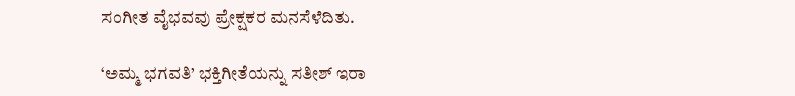ಸಂಗೀತ ವೈಭವವು ಪ್ರೇಕ್ಷಕರ ಮನಸೆಳೆದಿತು.

‘ಅಮ್ಮ ಭಗವತಿ’ ಭಕ್ತಿಗೀತೆಯನ್ನು ಸತೀಶ್ ಇರಾ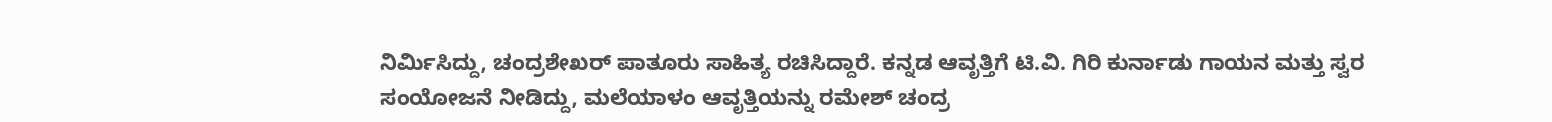ನಿರ್ಮಿಸಿದ್ದು, ಚಂದ್ರಶೇಖರ್ ಪಾತೂರು ಸಾಹಿತ್ಯ ರಚಿಸಿದ್ದಾರೆ. ಕನ್ನಡ ಆವೃತ್ತಿಗೆ ಟಿ.ವಿ. ಗಿರಿ ಕುರ್ನಾಡು ಗಾಯನ ಮತ್ತು ಸ್ವರ ಸಂಯೋಜನೆ ನೀಡಿದ್ದು, ಮಲೆಯಾಳಂ ಆವೃತ್ತಿಯನ್ನು ರಮೇಶ್ ಚಂದ್ರ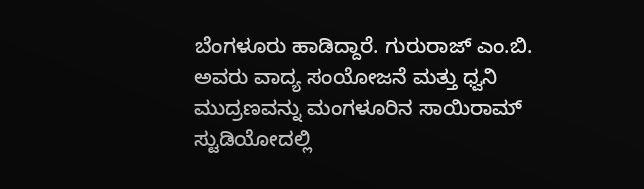ಬೆಂಗಳೂರು ಹಾಡಿದ್ದಾರೆ. ಗುರುರಾಜ್ ಎಂ.ಬಿ. ಅವರು ವಾದ್ಯ ಸಂಯೋಜನೆ ಮತ್ತು ಧ್ವನಿ ಮುದ್ರಣವನ್ನು ಮಂಗಳೂರಿನ ಸಾಯಿರಾಮ್ ಸ್ಟುಡಿಯೋದಲ್ಲಿ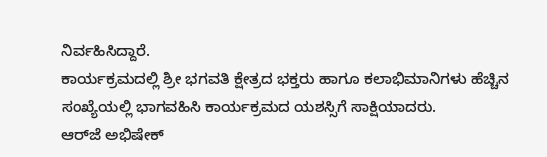ನಿರ್ವಹಿಸಿದ್ದಾರೆ.
ಕಾರ್ಯಕ್ರಮದಲ್ಲಿ ಶ್ರೀ ಭಗವತಿ ಕ್ಷೇತ್ರದ ಭಕ್ತರು ಹಾಗೂ ಕಲಾಭಿಮಾನಿಗಳು ಹೆಚ್ಚಿನ ಸಂಖ್ಯೆಯಲ್ಲಿ ಭಾಗವಹಿಸಿ ಕಾರ್ಯಕ್ರಮದ ಯಶಸ್ಸಿಗೆ ಸಾಕ್ಷಿಯಾದರು.
ಆರ್‌ಜೆ ಅಭಿಷೇಕ್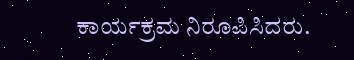ಕಾರ್ಯಕ್ರಮ ನಿರೂಪಿಸಿದರು.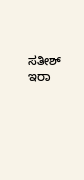ಸತೀಶ್ ಇರಾ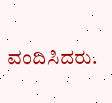ವಂದಿಸಿದರು.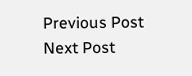Previous Post Next Post